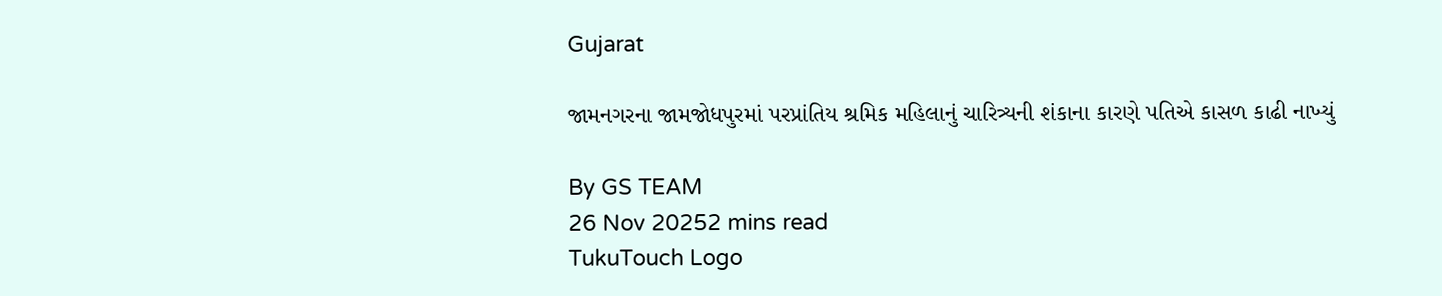Gujarat

જામનગરના જામજોધપુરમાં પરપ્રાંતિય શ્રમિક મહિલાનું ચારિત્ર્યની શંકાના કારણે પતિએ કાસળ કાઢી નાખ્યું

By GS TEAM
26 Nov 20252 mins read
TukuTouch Logo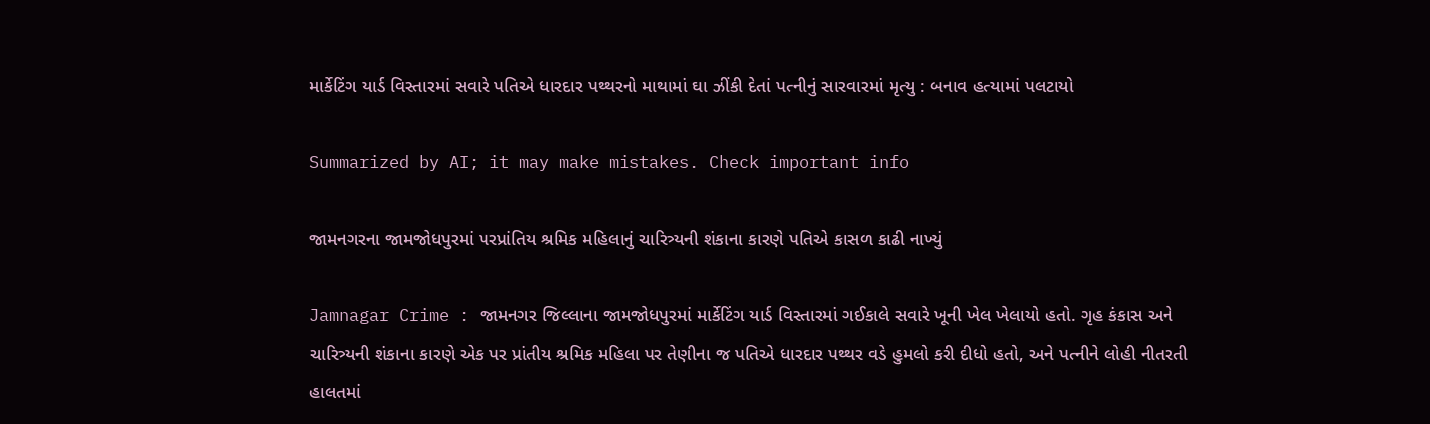માર્કેટિંગ યાર્ડ વિસ્તારમાં સવારે પતિએ ધારદાર પથ્થરનો માથામાં ઘા ઝીંકી દેતાં પત્નીનું સારવારમાં મૃત્યુ : બનાવ હત્યામાં પલટાયો

Summarized by AI; it may make mistakes. Check important info

જામનગરના જામજોધપુરમાં પરપ્રાંતિય શ્રમિક મહિલાનું ચારિત્ર્યની શંકાના કારણે પતિએ કાસળ કાઢી નાખ્યું

Jamnagar Crime : જામનગર જિલ્લાના જામજોધપુરમાં માર્કેટિંગ યાર્ડ વિસ્તારમાં ગઈકાલે સવારે ખૂની ખેલ ખેલાયો હતો. ગૃહ કંકાસ અને ચારિત્ર્યની શંકાના કારણે એક પર પ્રાંતીય શ્રમિક મહિલા પર તેણીના જ પતિએ ધારદાર પથ્થર વડે હુમલો કરી દીધો હતો, અને પત્નીને લોહી નીતરતી હાલતમાં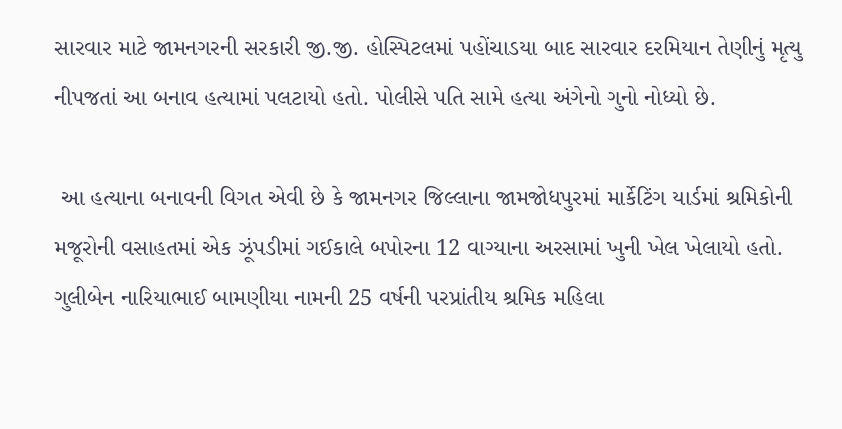સારવાર માટે જામનગરની સરકારી જી.જી. હોસ્પિટલમાં પહોંચાડયા બાદ સારવાર દરમિયાન તેણીનું મૃત્યુ નીપજતાં આ બનાવ હત્યામાં પલટાયો હતો. પોલીસે પતિ સામે હત્યા અંગેનો ગુનો નોધ્યો છે.

 આ હત્યાના બનાવની વિગત એવી છે કે જામનગર જિલ્લાના જામજોધપુરમાં માર્કેટિંગ યાર્ડમાં શ્રમિકોની મજૂરોની વસાહતમાં એક ઝૂંપડીમાં ગઈકાલે બપોરના 12 વાગ્યાના અરસામાં ખુની ખેલ ખેલાયો હતો. ગુલીબેન નારિયાભાઈ બામણીયા નામની 25 વર્ષની પરપ્રાંતીય શ્રમિક મહિલા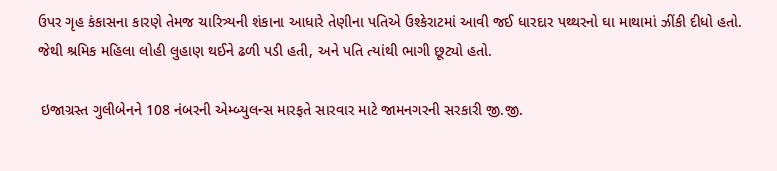ઉપર ગૃહ કંકાસના કારણે તેમજ ચારિત્ર્યની શંકાના આધારે તેણીના પતિએ ઉશ્કેરાટમાં આવી જઈ ધારદાર પથ્થરનો ઘા માથામાં ઝીંકી દીધો હતો. જેથી શ્રમિક મહિલા લોહી લુહાણ થઈને ઢળી પડી હતી, અને પતિ ત્યાંથી ભાગી છૂટ્યો હતો.

 ઇજાગ્રસ્ત ગુલીબેનને 108 નંબરની એમ્બ્યુલન્સ મારફતે સારવાર માટે જામનગરની સરકારી જી.જી.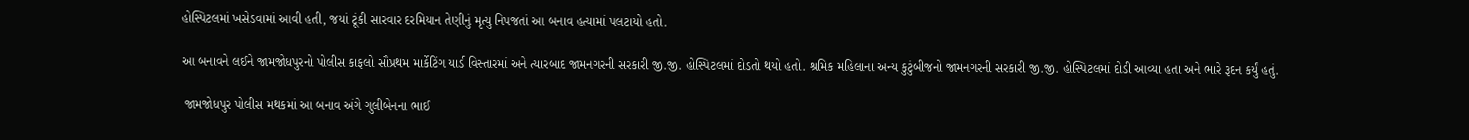હોસ્પિટલમાં ખસેડવામાં આવી હતી, જયાં ટૂંકી સારવાર દરમિયાન તેણીનું મૃત્યુ નિપજતાં આ બનાવ હત્યામાં પલટાયો હતો.

આ બનાવને લઈને જામજોધપુરનો પોલીસ કાફલો સૌપ્રથમ માર્કેટિંગ યાર્ડ વિસ્તારમાં અને ત્યારબાદ જામનગરની સરકારી જી.જી. હોસ્પિટલમાં દોડતો થયો હતો. શ્રમિક મહિલાના અન્ય કુટુંબીજનો જામનગરની સરકારી જી.જી. હોસ્પિટલમાં દોડી આવ્યા હતા અને ભારે રૂદન કર્યું હતું.

 જામજોધપુર પોલીસ મથકમાં આ બનાવ અંગે ગુલીબેનના ભાઈ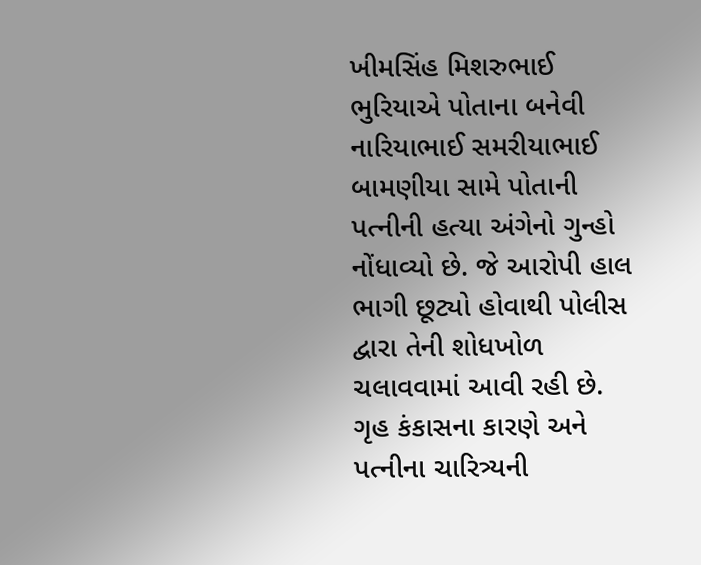ખીમસિંહ મિશરુભાઈ ભુરિયાએ પોતાના બનેવી નારિયાભાઈ સમરીયાભાઈ બામણીયા સામે પોતાની પત્નીની હત્યા અંગેનો ગુન્હો નોંધાવ્યો છે. જે આરોપી હાલ ભાગી છૂટ્યો હોવાથી પોલીસ દ્વારા તેની શોધખોળ ચલાવવામાં આવી રહી છે. ગૃહ કંકાસના કારણે અને પત્નીના ચારિત્ર્યની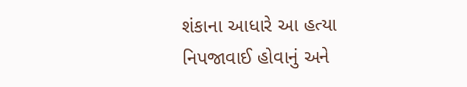શંકાના આધારે આ હત્યા નિપજાવાઈ હોવાનું અને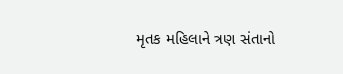મૃતક મહિલાને ત્રણ સંતાનો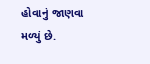હોવાનું જાણવા મળ્યું છે.